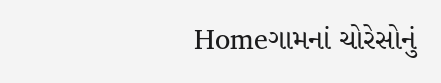Homeગામનાં ચોરેસોનું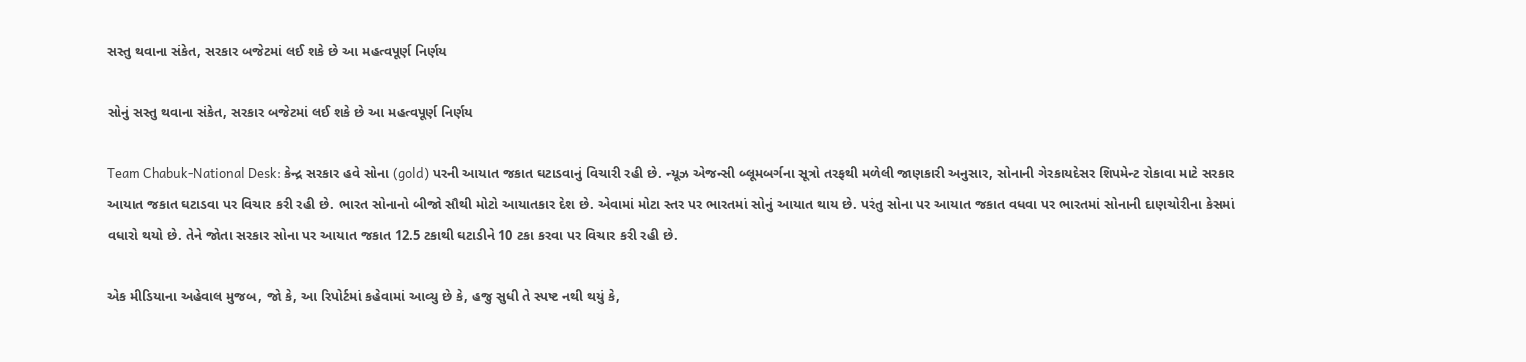સસ્તુ થવાના સંકેત, સરકાર બજેટમાં લઈ શકે છે આ મહત્વપૂર્ણ નિર્ણય

સોનું સસ્તુ થવાના સંકેત, સરકાર બજેટમાં લઈ શકે છે આ મહત્વપૂર્ણ નિર્ણય

Team Chabuk-National Desk: કેન્દ્ર સરકાર હવે સોના (gold) પરની આયાત જકાત ઘટાડવાનું વિચારી રહી છે. ન્યૂઝ એજન્સી બ્લૂમબર્ગના સૂત્રો તરફથી મળેલી જાણકારી અનુસાર, સોનાની ગેરકાયદેસર શિપમેન્ટ રોકાવા માટે સરકાર આયાત જકાત ઘટાડવા પર વિચાર કરી રહી છે. ભારત સોનાનો બીજો સૌથી મોટો આયાતકાર દેશ છે. એવામાં મોટા સ્તર પર ભારતમાં સોનું આયાત થાય છે. પરંતુ સોના પર આયાત જકાત વધવા પર ભારતમાં સોનાની દાણચોરીના કેસમાં વધારો થયો છે. તેને જોતા સરકાર સોના પર આયાત જકાત 12.5 ટકાથી ઘટાડીને 10 ટકા કરવા પર વિચાર કરી રહી છે.

એક મીડિયાના અહેવાલ મુજબ, જો કે, આ રિપોર્ટમાં કહેવામાં આવ્યુ છે કે, હજુ સુધી તે સ્પષ્ટ નથી થયું કે,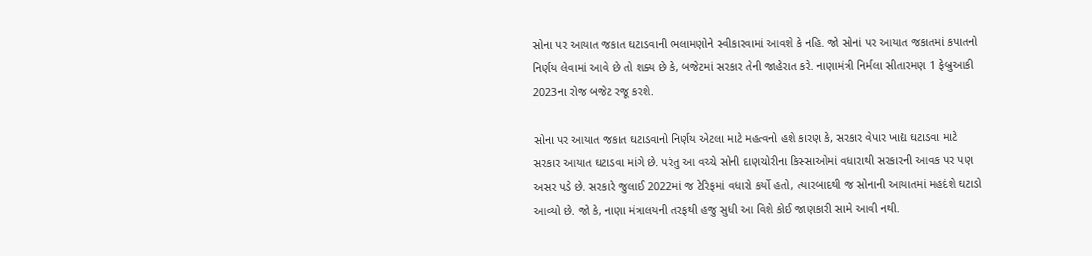સોના પર આયાત જકાત ઘટાડવાની ભલામણોને સ્વીકારવામાં આવશે કે નહિ. જો સોનાં પર આયાત જકાતમાં કપાતનો નિર્ણય લેવામાં આવે છે તો શક્ય છે કે, બજેટમાં સરકાર તેની જાહેરાત કરે. નાણામંત્રી નિર્મલા સીતારમણ 1 ફેબ્રુઆકી 2023ના રોજ બજેટ રજૂ કરશે.

સોના પર આયાત જકાત ઘટાડવાનો નિર્ણય એટલા માટે મહત્વનો હશે કારણ કે, સરકાર વેપાર ખાદ્ય ઘટાડવા માટે સરકાર આયાત ઘટાડવા માંગે છે. પરંતુ આ વચ્ચે સોની દાણચોરીના કિસ્સાઓમાં વધારાથી સરકારની આવક પર પણ અસર પડે છે. સરકારે જુલાઈ 2022માં જ ટેરિફમાં વધારો કર્યો હતો, ત્યારબાદથી જ સોનાની આયાતમાં મહદંશે ઘટાડો આવ્યો છે. જો કે, નાણા મંત્રાલયની તરફથી હજુ સુધી આ વિશે કોઈ જાણકારી સામે આવી નથી.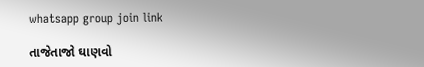whatsapp group join link

તાજેતાજો ઘાણવો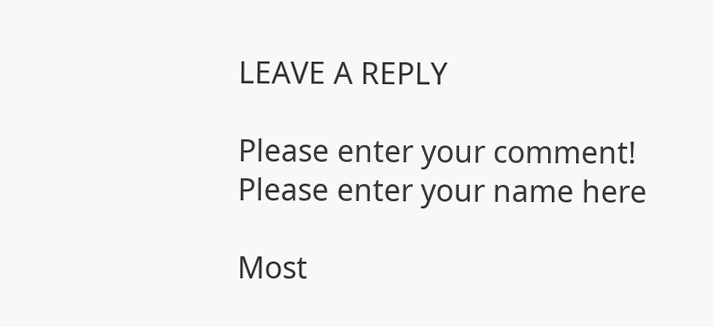LEAVE A REPLY

Please enter your comment!
Please enter your name here

Most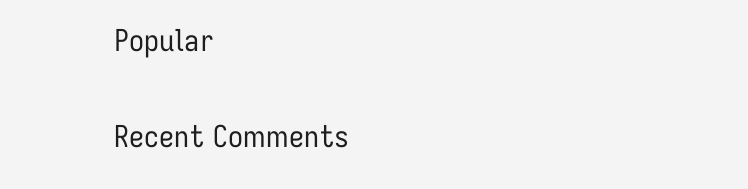Popular

Recent Comments